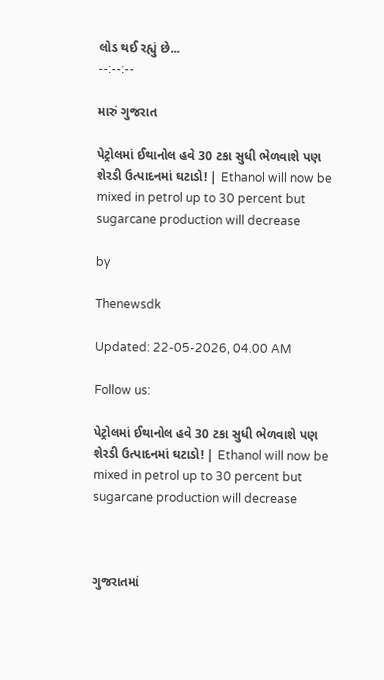લોડ થઈ રહ્યું છે...
--:--:--

મારું ગુજરાત

પેટ્રોલમાં ઈથાનોલ હવે 30 ટકા સુધી ભેળવાશે પણ શેરડી ઉત્પાદનમાં ઘટાડો! | Ethanol will now be mixed in petrol up to 30 percent but sugarcane production will decrease

by

Thenewsdk

Updated: 22-05-2026, 04.00 AM

Follow us:

પેટ્રોલમાં ઈથાનોલ હવે 30 ટકા સુધી ભેળવાશે પણ શેરડી ઉત્પાદનમાં ઘટાડો! | Ethanol will now be mixed in petrol up to 30 percent but sugarcane production will decrease



ગુજરાતમાં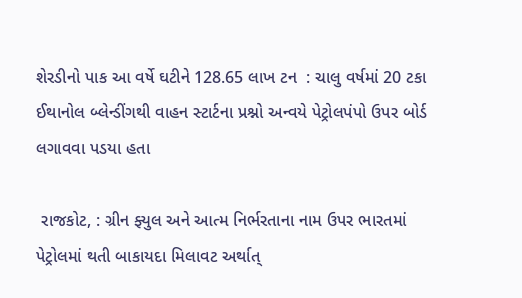શેરડીનો પાક આ વર્ષે ઘટીને 128.65 લાખ ટન  : ચાલુ વર્ષમાં 20 ટકા ઈથાનોલ બ્લેન્ડીંગથી વાહન સ્ટાર્ટના પ્રશ્નો અન્વયે પેટ્રોલપંપો ઉપર બોર્ડ લગાવવા પડયા હતા

 રાજકોટ, : ગ્રીન ફ્યુલ અને આત્મ નિર્ભરતાના નામ ઉપર ભારતમાં પેટ્રોલમાં થતી બાકાયદા મિલાવટ અર્થાત્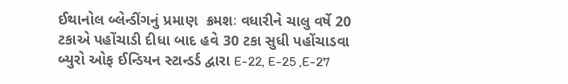ઈથાનોલ બ્લેન્ડીંગનું પ્રમાણ  ક્રમશઃ વધારીને ચાલુ વર્ષે 20 ટકાએ પહોંચાડી દીધા બાદ હવે 30 ટકા સુધી પહોંચાડવા બ્યુરો ઓફ ઈન્ડિયન સ્ટાન્ડર્ડ દ્વારા E-22, E-25 ,E-27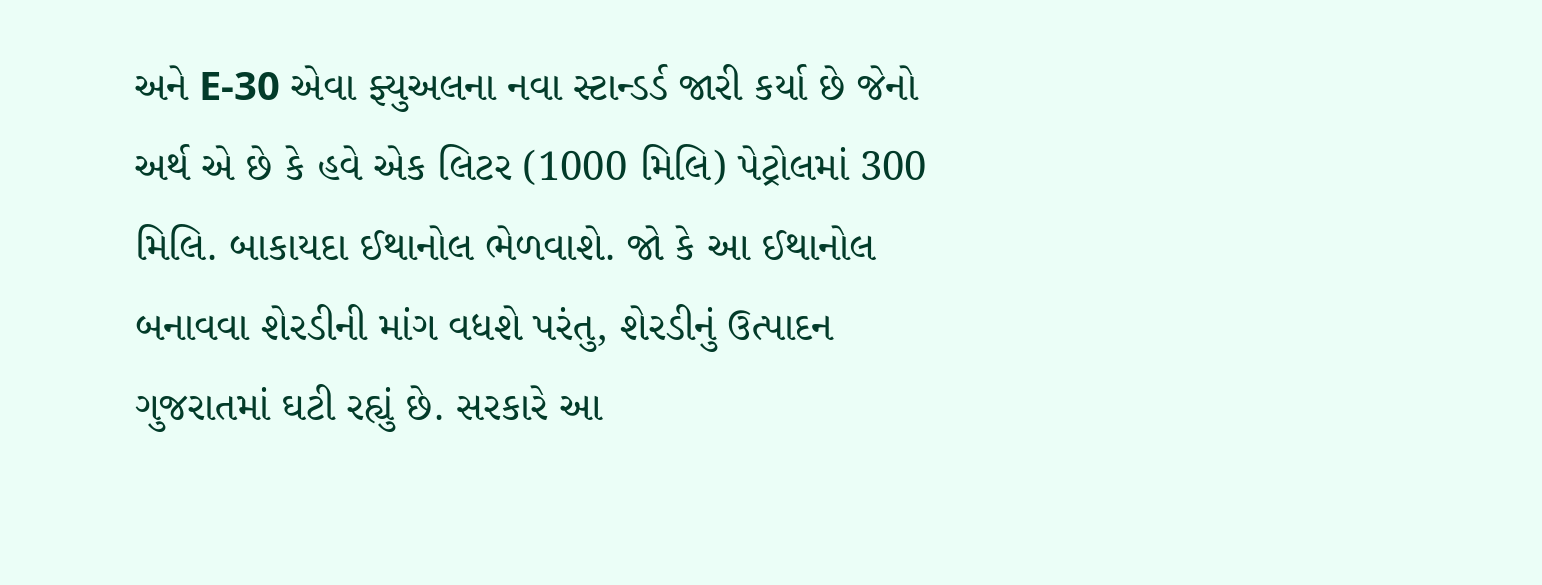અને E-30 એવા ફ્યુઅલના નવા સ્ટાન્ડર્ડ જારી કર્યા છે જેનો અર્થ એ છે કે હવે એક લિટર (1000 મિલિ) પેટ્રોલમાં 300 મિલિ. બાકાયદા ઈથાનોલ ભેળવાશે. જો કે આ ઈથાનોલ બનાવવા શેરડીની માંગ વધશે પરંતુ, શેરડીનું ઉત્પાદન ગુજરાતમાં ઘટી રહ્યું છે. સરકારે આ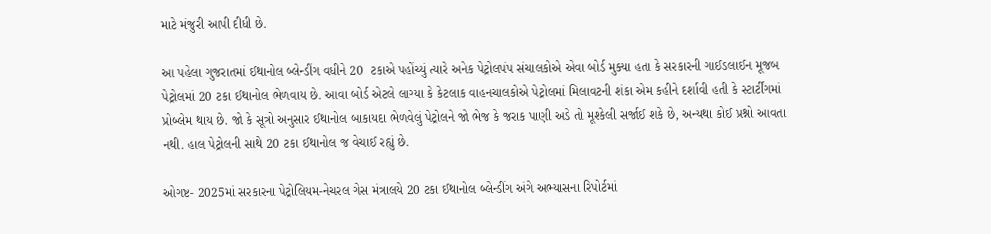માટે મંજુરી આપી દીધી છે.

આ પહેલા ગુજરાતમાં ઈથાનોલ બ્લેન્ડીંગ વધીને 20  ટકાએ પહોંચ્યું ત્યારે અનેક પેટ્રોલપંપ સંચાલકોએ એવા બોર્ડ મુક્યા હતા કે સરકારની ગાઈડલાઈન મૂજબ પેટ્રોલમાં 20 ટકા ઈથાનોલ ભેળવાય છે. આવા બોર્ડ એટલે લાગ્યા કે કેટલાક વાહનચાલકોએ પેટ્રોલમાં મિલાવટની શંકા એમ કહીને દર્શાવી હતી કે સ્ટાર્ટીંગમાં પ્રોબ્લેમ થાય છે. જો કે સૂત્રો અનુસાર ઈથાનોલ બાકાયદા ભેળવેલું પેટ્રોલને જો ભેજ કે જરાક પાણી અડે તો મૂશ્કેલી સર્જાઈ શકે છે, અન્યથા કોઈ પ્રશ્નો આવતા નથી. હાલ પેટ્રોલની સાથે 20 ટકા ઈથાનોલ જ વેચાઈ રહ્યું છે.

ઓગષ્ટ- 2025માં સરકારના પેટ્રોલિયમ-નેચરલ ગેસ મંત્રાલયે 20 ટકા ઈથાનોલ બ્લેન્ડીંગ અંગે અભ્યાસના રિપોર્ટમાં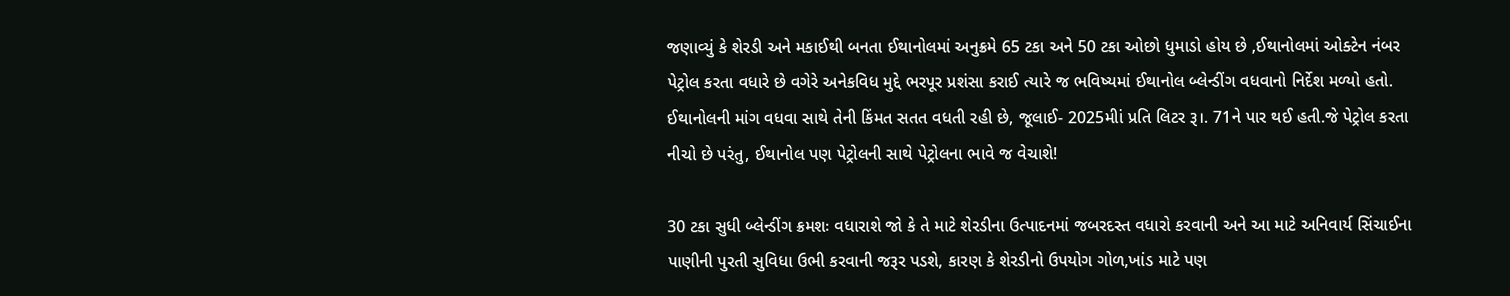જણાવ્યું કે શેરડી અને મકાઈથી બનતા ઈથાનોલમાં અનુક્રમે 65 ટકા અને 50 ટકા ઓછો ધુમાડો હોય છે ,ઈથાનોલમાં ઓક્ટેન નંબર પેટ્રોલ કરતા વધારે છે વગેરે અનેકવિધ મુદ્દે ભરપૂર પ્રશંસા કરાઈ ત્યારે જ ભવિષ્યમાં ઈથાનોલ બ્લેન્ડીંગ વધવાનો નિર્દેશ મળ્યો હતો. ઈથાનોલની માંગ વધવા સાથે તેની કિંમત સતત વધતી રહી છે, જૂલાઈ- 2025મીાં પ્રતિ લિટર રૂ।. 71ને પાર થઈ હતી.જે પેટ્રોલ કરતા નીચો છે પરંતુ, ઈથાનોલ પણ પેટ્રોલની સાથે પેટ્રોલના ભાવે જ વેચાશે!

30 ટકા સુધી બ્લેન્ડીંગ ક્રમશઃ વધારાશે જો કે તે માટે શેરડીના ઉત્પાદનમાં જબરદસ્ત વધારો કરવાની અને આ માટે અનિવાર્ય સિંચાઈના પાણીની પુરતી સુવિધા ઉભી કરવાની જરૂર પડશે, કારણ કે શેરડીનો ઉપયોગ ગોળ,ખાંડ માટે પણ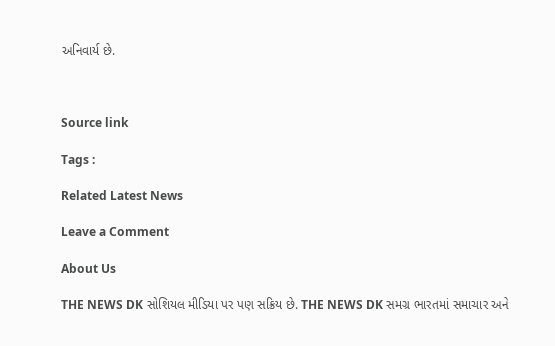અનિવાર્ય છે.



Source link

Tags :

Related Latest News

Leave a Comment

About Us

THE NEWS DK સોશિયલ મીડિયા પર પણ સક્રિય છે. THE NEWS DK સમગ્ર ભારતમાં સમાચાર અને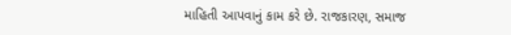માહિતી આપવાનું કામ કરે છે. રાજકારણ, સમાજ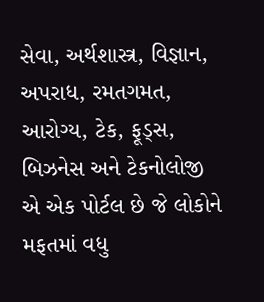સેવા, અર્થશાસ્ત્ર, વિજ્ઞાન, અપરાધ, રમતગમત, આરોગ્ય, ટેક, ફૂડ્સ, બિઝનેસ અને ટેકનોલોજી એ એક પોર્ટલ છે જે લોકોને મફતમાં વધુ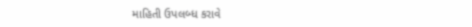માહિતી ઉપલબ્ધ કરાવે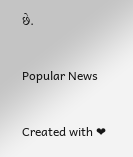છે.

Popular News

Created with ❤